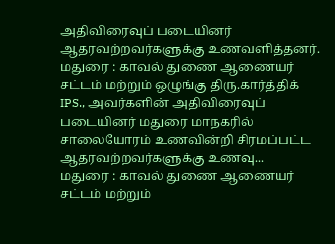அதிவிரைவுப் படையினர் ஆதரவற்றவர்களுக்கு உணவளித்தனர்.
மதுரை : காவல் துணை ஆணையர் சட்டம் மற்றும் ஒழுங்கு திரு.கார்த்திக் IPS., அவர்களின் அதிவிரைவுப் படையினர் மதுரை மாநகரில் சாலையோரம் உணவின்றி சிரமப்பட்ட ஆதரவற்றவர்களுக்கு உணவு...
மதுரை : காவல் துணை ஆணையர் சட்டம் மற்றும்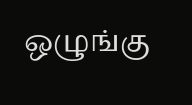ஒழுங்கு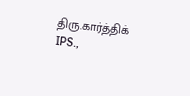திரு.கார்த்திக் IPS.,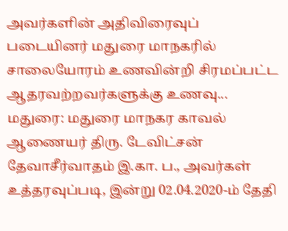அவர்களின் அதிவிரைவுப் படையினர் மதுரை மாநகரில் சாலையோரம் உணவின்றி சிரமப்பட்ட ஆதரவற்றவர்களுக்கு உணவு...
மதுரை: மதுரை மாநகர காவல் ஆணையர் திரு. டேவிட்சன் தேவாசீர்வாதம் இ.கா. ப., அவர்கள் உத்தரவுப்படி, இன்று 02.04.2020-ம் தேதி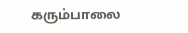கரும்பாலை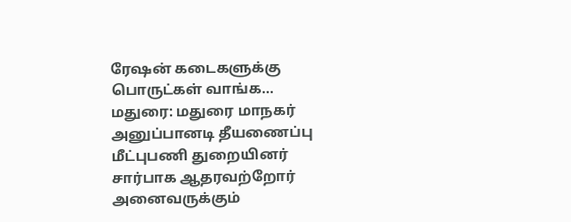ரேஷன் கடைகளுக்கு பொருட்கள் வாங்க...
மதுரை: மதுரை மாநகர் அனுப்பானடி தீயணைப்பு மீட்புபணி துறையினர் சார்பாக ஆதரவற்றோர் அனைவருக்கும்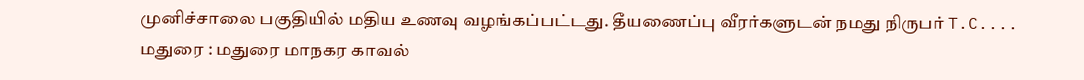முனிச்சாலை பகுதியில் மதிய உணவு வழங்கப்பட்டது. தீயணைப்பு வீரர்களுடன் நமது நிருபர் T.C....
மதுரை : மதுரை மாநகர காவல்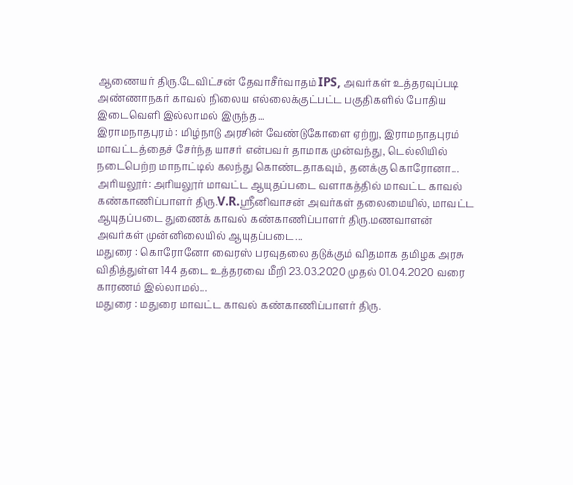ஆணையர் திரு.டேவிட்சன் தேவாசீர்வாதம் IPS, அவர்கள் உத்தரவுப்படி அண்ணாநகர் காவல் நிலைய எல்லைக்குட்பட்ட பகுதிகளில் போதிய இடைவெளி இல்லாமல் இருந்த...
இராமநாதபுரம் : மிழ்நாடு அரசின் வேண்டுகோளை ஏற்று, இராமநாதபுரம் மாவட்டத்தைச் சேர்ந்த யாசர் என்பவர் தாமாக முன்வந்து, டெல்லியில் நடைபெற்ற மாநாட்டில் கலந்து கொண்டதாகவும், தனக்கு கொரோனா...
அரியலூர்: அரியலூர் மாவட்ட ஆயுதப்படை வளாகத்தில் மாவட்ட காவல் கண்காணிப்பாளர் திரு.V.R.ஸ்ரீனிவாசன் அவர்கள் தலைமையில், மாவட்ட ஆயுதப்படை துணைக் காவல் கண்காணிப்பாளர் திரு.மணவாளன் அவர்கள் முன்னிலையில் ஆயுதப்படை...
மதுரை : கொரோனோ வைரஸ் பரவுதலை தடுக்கும் விதமாக தமிழக அரசு விதித்துள்ள 144 தடை உத்தரவை மீறி 23.03.2020 முதல் 01.04.2020 வரை காரணம் இல்லாமல்...
மதுரை : மதுரை மாவட்ட காவல் கண்காணிப்பாளர் திரு.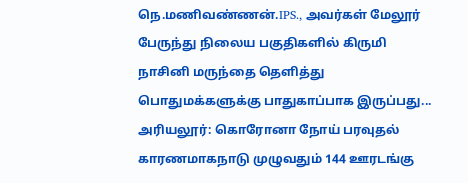நெ.மணிவண்ணன்.IPS., அவர்கள் மேலூர் பேருந்து நிலைய பகுதிகளில் கிருமி நாசினி மருந்தை தெளித்து பொதுமக்களுக்கு பாதுகாப்பாக இருப்பது...
அரியலூர்: கொரோனா நோய் பரவுதல் காரணமாகநாடு முழுவதும் 144 ஊரடங்கு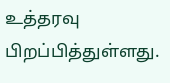உத்தரவு பிறப்பித்துள்ளது.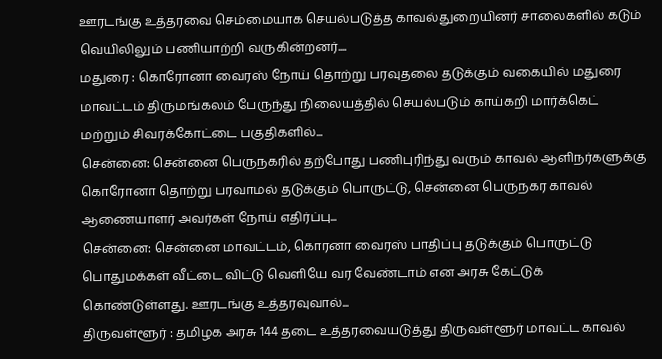ஊரடங்கு உத்தரவை செம்மையாக செயல்படுத்த காவல்துறையினர் சாலைகளில் கடும் வெயிலிலும் பணியாற்றி வருகின்றனர்....
மதுரை : கொரோனா வைரஸ் நோய் தொற்று பரவுதலை தடுக்கும் வகையில் மதுரை மாவட்டம் திருமங்கலம் பேருந்து நிலையத்தில் செயல்படும் காய்கறி மார்க்கெட் மற்றும் சிவரக்கோட்டை பகுதிகளில்...
சென்னை: சென்னை பெருநகரில் தற்போது பணிபுரிந்து வரும் காவல் ஆளிநர்களுக்கு கொரோனா தொற்று பரவாமல் தடுக்கும் பொருட்டு, சென்னை பெருநகர காவல் ஆணையாளர் அவர்கள் நோய் எதிர்ப்பு...
சென்னை: சென்னை மாவட்டம், கொரனா வைரஸ் பாதிப்பு தடுக்கும் பொருட்டு பொதுமக்கள் வீட்டை விட்டு வெளியே வர வேண்டாம் என அரசு கேட்டுக் கொண்டுள்ளது. ஊரடங்கு உத்தரவுவால்...
திருவள்ளூர் : தமிழக அரசு 144 தடை உத்தரவையடுத்து திருவள்ளூர் மாவட்ட காவல்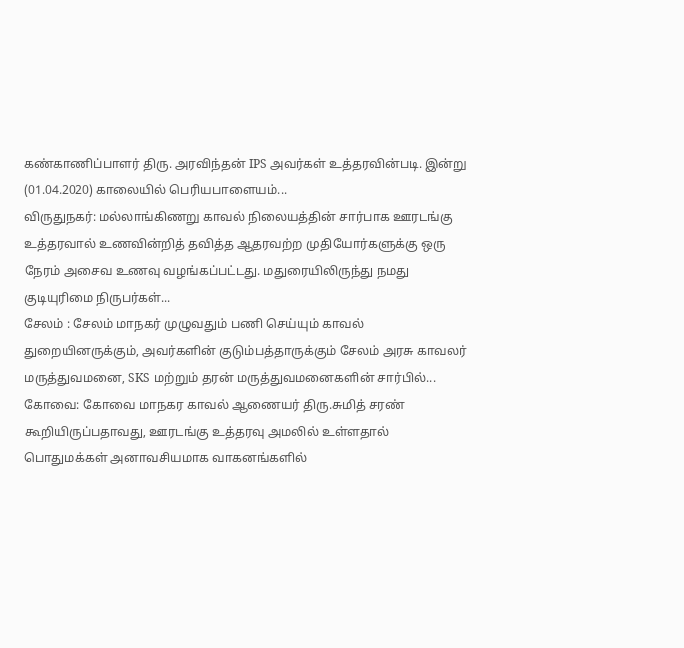கண்காணிப்பாளர் திரு. அரவிந்தன் IPS அவர்கள் உத்தரவின்படி. இன்று (01.04.2020) காலையில் பெரியபாளையம்...
விருதுநகர்: மல்லாங்கிணறு காவல் நிலையத்தின் சார்பாக ஊரடங்கு உத்தரவால் உணவின்றித் தவித்த ஆதரவற்ற முதியோர்களுக்கு ஒரு நேரம் அசைவ உணவு வழங்கப்பட்டது. மதுரையிலிருந்து நமது குடியுரிமை நிருபர்கள்...
சேலம் : சேலம் மாநகர் முழுவதும் பணி செய்யும் காவல் துறையினருக்கும், அவர்களின் குடும்பத்தாருக்கும் சேலம் அரசு காவலர் மருத்துவமனை, SKS மற்றும் தரன் மருத்துவமனைகளின் சார்பில்...
கோவை: கோவை மாநகர காவல் ஆணையர் திரு.சுமித் சரண் கூறியிருப்பதாவது, ஊரடங்கு உத்தரவு அமலில் உள்ளதால் பொதுமக்கள் அனாவசியமாக வாகனங்களில்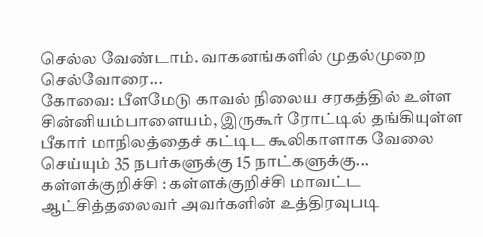செல்ல வேண்டாம். வாகனங்களில் முதல்முறை செல்வோரை...
கோவை: பீளமேடு காவல் நிலைய சரகத்தில் உள்ள சின்னியம்பாளையம், இருகூர் ரோட்டில் தங்கியுள்ள பீகார் மாநிலத்தைச் கட்டிட கூலிகாளாக வேலை செய்யும் 35 நபர்களுக்கு 15 நாட்களுக்கு...
கள்ளக்குறிச்சி : கள்ளக்குறிச்சி மாவட்ட ஆட்சித்தலைவர் அவர்களின் உத்திரவுபடி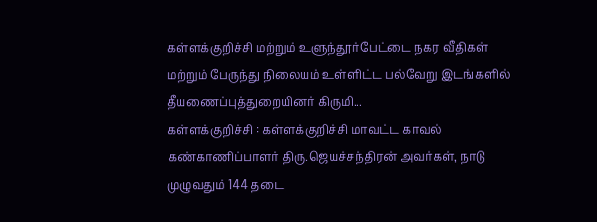கள்ளக்குறிச்சி மற்றும் உளுந்தூர்பேட்டை நகர வீதிகள் மற்றும் பேருந்து நிலையம் உள்ளிட்ட பல்வேறு இடங்களில் தீயணைப்புத்துறையினர் கிருமி...
கள்ளக்குறிச்சி : கள்ளக்குறிச்சி மாவட்ட காவல் கண்காணிப்பாளர் திரு.ஜெயச்சந்திரன் அவர்கள், நாடு முழுவதும் 144 தடை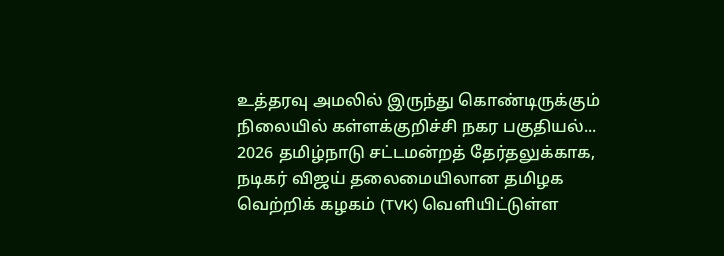உத்தரவு அமலில் இருந்து கொண்டிருக்கும் நிலையில் கள்ளக்குறிச்சி நகர பகுதியல்...
2026 தமிழ்நாடு சட்டமன்றத் தேர்தலுக்காக, நடிகர் விஜய் தலைமையிலான தமிழக வெற்றிக் கழகம் (TVK) வெளியிட்டுள்ள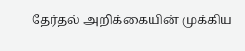தேர்தல் அறிக்கையின் முக்கிய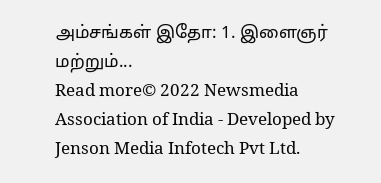அம்சங்கள் இதோ: 1. இளைஞர் மற்றும்...
Read more© 2022 Newsmedia Association of India - Developed by Jenson Media Infotech Pvt Ltd.